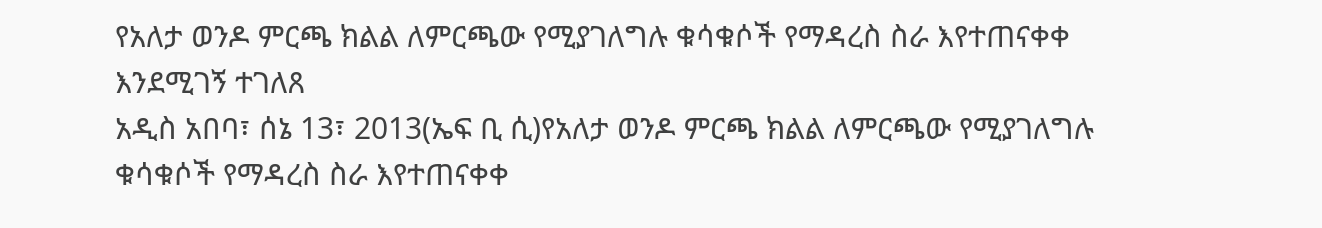የአለታ ወንዶ ምርጫ ክልል ለምርጫው የሚያገለግሉ ቁሳቁሶች የማዳረስ ስራ እየተጠናቀቀ እንደሚገኝ ተገለጸ
አዲስ አበባ፣ ሰኔ 13፣ 2013(ኤፍ ቢ ሲ)የአለታ ወንዶ ምርጫ ክልል ለምርጫው የሚያገለግሉ ቁሳቁሶች የማዳረስ ስራ እየተጠናቀቀ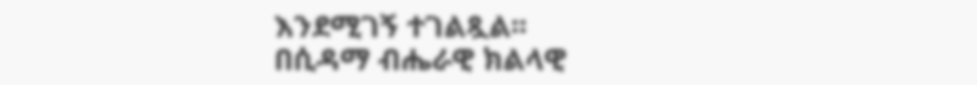እንደሚገኝ ተገልጿል፡፡
በሲዳማ ብሔራዊ ክልላዊ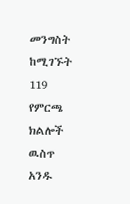መንግስት ከሚገኙት 119 የምርጫ ክልሎች ዉስጥ አንዱ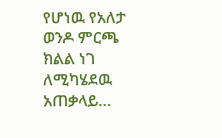የሆነዉ የአለታ ወንዶ ምርጫ ክልል ነገ ለሚካሄደዉ አጠቃላይ…